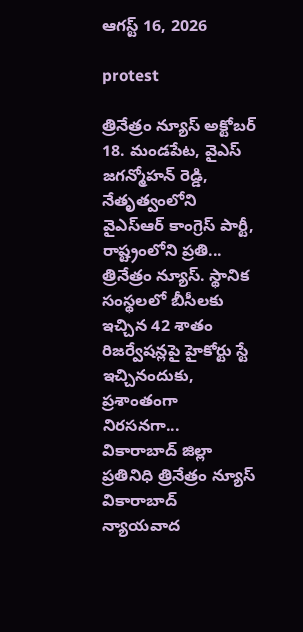ఆగస్ట్ 16, 2026

protest

త్రినేత్రం న్యూస్ అక్టోబర్ 18. మండపేట, వైఎస్ జగన్మోహన్ రెడ్డి, నేతృత్వంలోని వైఎస్ఆర్ కాంగ్రెస్ పార్టీ, రాష్ట్రంలోని ప్రతి...
త్రినేత్రం న్యూస్. స్థానిక సంస్థలలో బీసీలకు ఇచ్చిన 42 శాతం రిజర్వేషన్లపై హైకోర్టు స్టే ఇచ్చినందుకు, ప్రశాంతంగా నిరసనగా...
వికారాబాద్ జిల్లా ప్రతినిధి త్రినేత్రం న్యూస్ వికారాబాద్ న్యాయవాద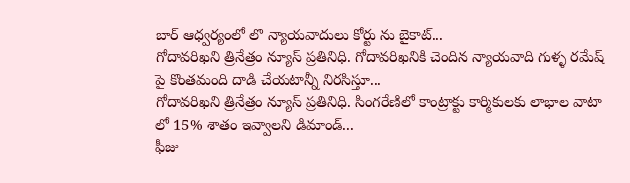బార్ ఆధ్వర్యంలో లొ న్యాయవాదులు కోర్టు ను బైకాట్...
గోదావరిఖని త్రినేత్రం న్యూస్ ప్రతినిధి. గోదావరిఖనికి చెందిన న్యాయవాది గుళ్ళ రమేష్ పై కొంతమంది దాడి చేయటాన్నీ నిరసిస్తూ...
గోదావరిఖని త్రినేత్రం న్యూస్ ప్రతినిధి. సింగరేణిలో కాంట్రాక్టు కార్మికులకు లాభాల వాటా లో 15% శాతం ఇవ్వాలని డిమాండ్...
ఫీజు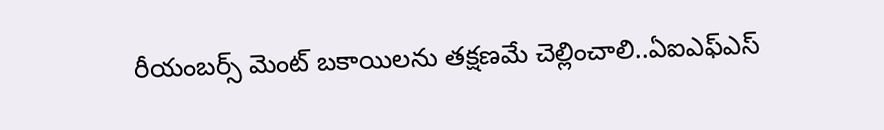రీయంబర్స్ మెంట్ బకాయిలను తక్షణమే చెల్లించాలి..ఏఐఎఫ్ఎస్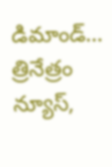డిమాండ్… త్రినేత్రం న్యూస్,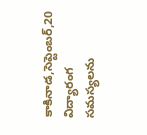కాకినాడ,సెప్టెంబర్,20 విద్యారంగ సమస్యలను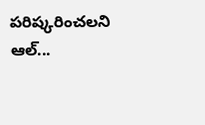పరిష్కరించలని ఆల్...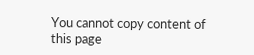You cannot copy content of this page